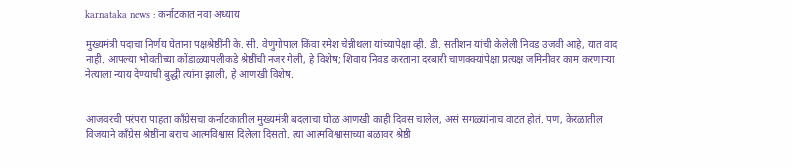karnataka news : कर्नाटकात नवा अध्याय

मुख्यमंत्री पदाचा निर्णय घेताना पक्षश्रेष्ठींनी के. सी. वेणुगोपाल किंवा रमेश चेन्नीथला यांच्यापेक्षा व्ही. डी. सतीशन यांची केलेली निवड उजवी आहे, यात वाद नाही. आपल्या भोवतीच्या कोंडाळ्यापलीकडे श्रेष्ठींची नजर गेली, हे विशेष; शिवाय निवड करताना दरबारी चाणक्क्यांपेक्षा प्रत्यक्ष जमिनीवर काम करणाऱ्या नेत्याला न्याय देण्याची बुद्धी त्यांना झाली, हे आणखी विशेष.


आजवरची परंपरा पाहता काँग्रेसचा कर्नाटकातील मुख्यमंत्री बदलाचा घोळ आणखी काही दिवस चालेल, असं सगळ्यांनाच वाटत होतं. पण, केरळातील विजयाने काँग्रेस श्रेष्ठींना बराच आत्मविश्वास दिलेला दिसतो. त्या आत्मविश्वासाच्या बळावर श्रेष्ठी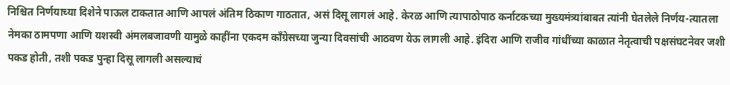निश्चित निर्णयाच्या दिशेने पाऊल टाकतात आणि आपलं अंतिम ठिकाण गाठतात, असं दिसू लागलं आहे. केरळ आणि त्यापाठोपाठ कर्नाटकच्या मुख्यमंत्र्यांबाबत त्यांनी घेतलेले निर्णय-त्यातला नेमका ठामपणा आणि यशस्वी अंमलबजावणी यामुळे काहींना एकदम काँग्रेसच्या जुन्या दिवसांची आठवण येऊ लागली आहे. इंदिरा आणि राजीव गांधींच्या काळात नेतृत्वाची पक्षसंघटनेवर जशी पकड होती, तशी पकड पुन्हा दिसू लागली असल्याचं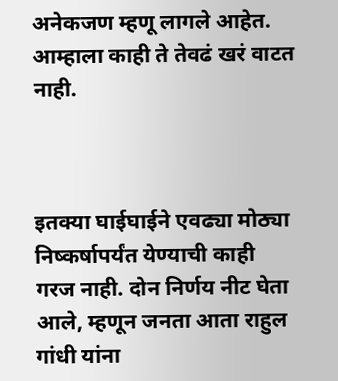अनेकजण म्हणू लागले आहेत. आम्हाला काही ते तेवढं खरं वाटत नाही.



इतक्या घाईघाईने एवढ्या मोठ्या निष्कर्षापर्यंत येण्याची काही गरज नाही. दोन निर्णय नीट घेता आले, म्हणून जनता आता राहुल गांधी यांना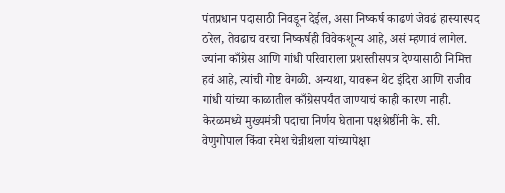पंतप्रधान पदासाठी निवडून देईल, असा निष्कर्ष काढणं जेवढं हास्यास्पद ठरेल, तेवढाच वरचा निष्कर्षही विवेकशून्य आहे, असं म्हणावं लागेल. ज्यांना काँग्रेस आणि गांधी परिवाराला प्रशस्तीसपत्र देण्यासाठी निमित्त हवं आहे, त्यांची गोष्ट वेगळी. अन्यथा, यावरून थेट इंदिरा आणि राजीव गांधी यांच्या काळातील काँग्रेसपर्यंत जाण्याचं काही कारण नाही. केरळमध्ये मुख्यमंत्री पदाचा निर्णय घेताना पक्षश्रेष्ठींनी के. सी. वेणुगोपाल किंवा रमेश चेन्नीथला यांच्यापेक्षा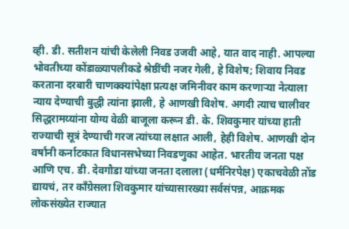व्ही. डी. सतीशन यांची केलेली निवड उजवी आहे, यात वाद नाही. आपल्या भोवतीच्या कोंडाळ्यापलीकडे श्रेष्ठींची नजर गेली, हे विशेष; शिवाय निवड करताना दरबारी चाणक्क्यांपेक्षा प्रत्यक्ष जमिनीवर काम करणाऱ्या नेत्याला न्याय देण्याची बुद्धी त्यांना झाली, हे आणखी विशेष. अगदी त्याच चालीवर सिद्धरामय्यांना योग्य वेळी बाजूला करून डी. के. शिवकुमार यांच्या हाती राज्याची सूत्रं देण्याची गरज त्यांच्या लक्षात आली, हेही विशेष. आणखी दोन वर्षांनी कर्नाटकात विधानसभेच्या निवडणुका आहेत. भारतीय जनता पक्ष आणि एच. डी. देवगौडा यांच्या जनता दलाला (धर्मनिरपेक्ष) एकाचवेळी तोंड द्यायचं, तर काँग्रेसला शिवकुमार यांच्यासारख्या सर्वसंपन्न, आक्रमक लोकसंख्येत राज्यात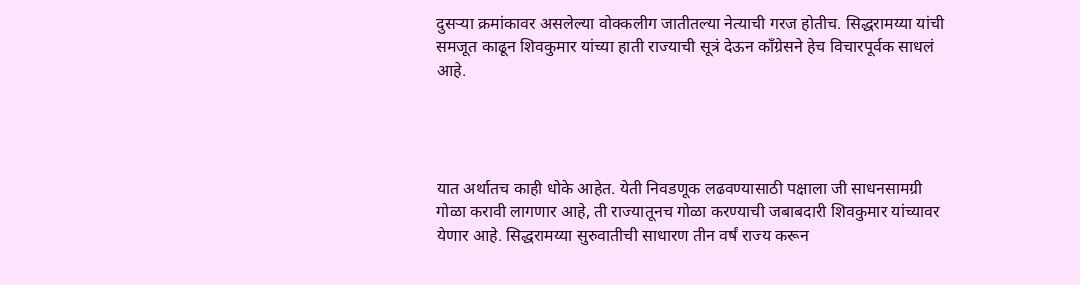दुसऱ्या क्रमांकावर असलेल्या वोक्कलीग जातीतल्या नेत्याची गरज होतीच. सिद्धरामय्या यांची समजूत काढून शिवकुमार यांच्या हाती राज्याची सूत्रं देऊन काँग्रेसने हेच विचारपूर्वक साधलं आहे.




यात अर्थातच काही धोके आहेत. येती निवडणूक लढवण्यासाठी पक्षाला जी साधनसामग्री गोळा करावी लागणार आहे, ती राज्यातूनच गोळा करण्याची जबाबदारी शिवकुमार यांच्यावर येणार आहे. सिद्धरामय्या सुरुवातीची साधारण तीन वर्षं राज्य करून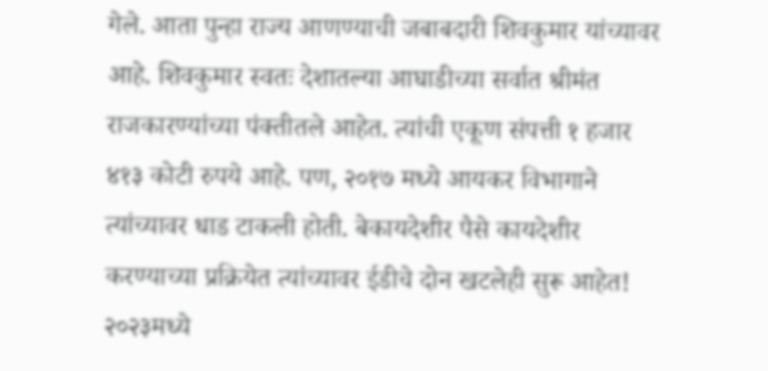गेले. आता पुन्हा राज्य आणण्याची जबाबदारी शिवकुमार यांच्यावर आहे. शिवकुमार स्वतः देशातल्या आघाडीच्या सर्वात श्रीमंत राजकारण्यांच्या पंक्तीतले आहेत. त्यांची एकूण संपत्ती १ हजार ४१३ कोटी रुपये आहे. पण, २०१७ मध्ये आयकर विभागाने त्यांच्यावर धाड टाकली होती. बेकायदेशीर पैसे कायदेशीर करण्याच्या प्रक्रियेत त्यांच्यावर ईडीचे दोन खटलेही सुरू आहेत! २०२३मध्ये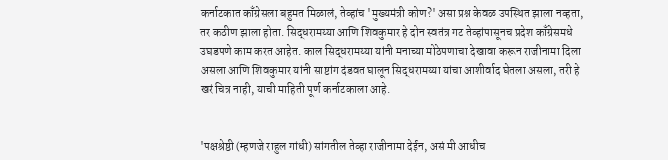कर्नाटकात काँग्रेसला बहुमत मिळालं, तेव्हांच 'मुख्यमंत्री कोण?' असा प्रश्न केवळ उपस्थित झाला नव्हता, तर कठीण झाला होता. सिद्धरामय्या आणि शिवकुमार हे दोन स्वतंत्र गट तेव्हांपासूनच प्रदेश काँग्रेसमधे उघडपणे काम करत आहेत. काल सिद्धरामय्या यांनी मनाच्या मोठेपणाचा देखावा करून राजीनामा दिला असला आणि शिवकुमार यांनी साष्टांग दंडवत घालून सिद्धरामय्या यांचा आशीर्वाद घेतला असला, तरी हे खरं चित्र नाही, याची माहिती पूर्ण कर्नाटकाला आहे.


'पक्षश्रेष्ठी (म्हणजे राहुल गांधी) सांगतील तेव्हा राजीनामा देईन, असं मी आधीच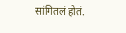सांगितलं होतं.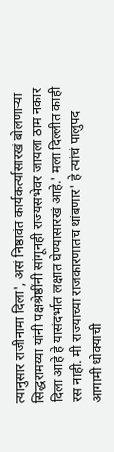त्यानुसार राजीनामा दिला', असं निष्ठावंत कार्यकर्त्यासारखं बोलणाऱ्या सिद्धरामय्या यांनी पक्षश्रेष्ठींनी सांगूनही राज्यसभेवर जायला ठाम नकार दिला आहे हे यासंदर्भात लक्षात घेण्यासारखं आहे.' मला दिल्लीत काही रस नाही. मी राज्याच्या राजकारणातच थांबणार' हे त्यांचं पालुपद आगामी धोक्याची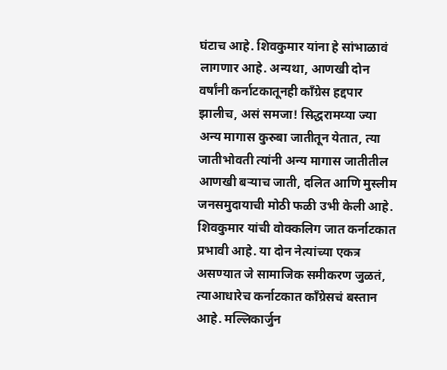घंटाच आहे. शिवकुमार यांना हे सांभाळावं लागणार आहे. अन्यथा, आणखी दोन वर्षांनी कर्नाटकातूनही काँग्रेस हद्दपार झालीच, असं समजा! सिद्धरामय्या ज्या अन्य मागास कुरुबा जातीतून येतात, त्या जातीभोवती त्यांनी अन्य मागास जातीतील आणखी बऱ्याच जाती, दलित आणि मुस्लीम जनसमुदायाची मोठी फळी उभी केली आहे. शिवकुमार यांची वोक्कलिग जात कर्नाटकात प्रभावी आहे. या दोन नेत्यांच्या एकत्र असण्यात जे सामाजिक समीकरण जुळतं, त्याआधारेच कर्नाटकात काँग्रेसचं बस्तान आहे. मल्लिकार्जुन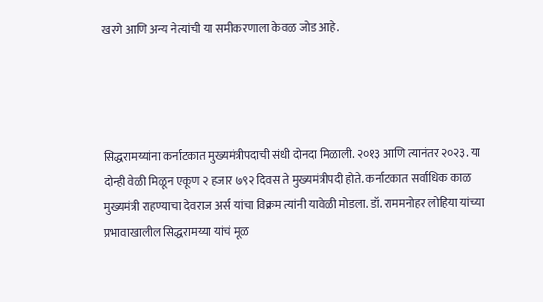खरगे आणि अन्य नेत्यांची या समीकरणाला केवळ जोड आहे.




सिद्धरामय्यांना कर्नाटकात मुख्यमंत्रीपदाची संधी दोनदा मिळाली. २०१३ आणि त्यानंतर २०२३. या दोन्ही वेळी मिळून एकूण २ हजार ७९२ दिवस ते मुख्यमंत्रीपदी होते. कर्नाटकात सर्वाधिक काळ मुख्यमंत्री राहण्याचा देवराज अर्स यांचा विक्रम त्यांनी यावेळी मोडला. डॉ. राममनोहर लोहिया यांच्या प्रभावाखालील सिद्धरामय्या यांचं मूळ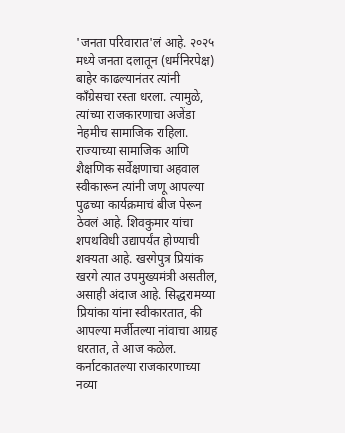'जनता परिवारात'लं आहे. २०२५ मध्ये जनता दलातून (धर्मनिरपेक्ष) बाहेर काढल्यानंतर त्यांनी काँग्रेसचा रस्ता धरला. त्यामुळे, त्यांच्या राजकारणाचा अजेंडा नेहमीच सामाजिक राहिला. राज्याच्या सामाजिक आणि शैक्षणिक सर्वेक्षणाचा अहवाल स्वीकारून त्यांनी जणू आपल्या पुढच्या कार्यक्रमाचं बीज पेरून ठेवलं आहे. शिवकुमार यांचा शपथविधी उद्यापर्यंत होण्याची शक्यता आहे. खरगेपुत्र प्रियांक खरगे त्यात उपमुख्यमंत्री असतील, असाही अंदाज आहे. सिद्धरामय्या प्रियांका यांना स्वीकारतात, की आपल्या मर्जीतल्या नांवाचा आग्रह धरतात, ते आज कळेल. कर्नाटकातल्या राजकारणाच्या नव्या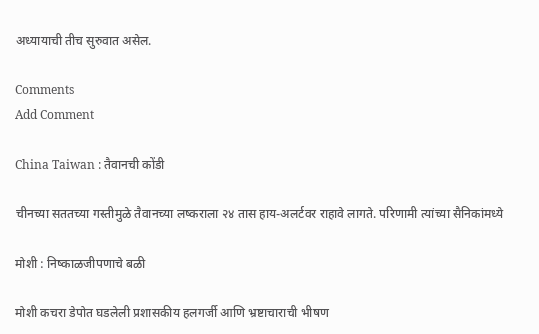अध्यायाची तीच सुरुवात असेल.

Comments
Add Comment

China Taiwan : तैवानची कोंडी

चीनच्या सततच्या गस्तीमुळे तैवानच्या लष्कराला २४ तास हाय-अलर्टवर राहावे लागते. परिणामी त्यांच्या सैनिकांमध्ये

मोशी : निष्काळजीपणाचे बळी

मोशी कचरा डेपोत घडलेली प्रशासकीय हलगर्जी आणि भ्रष्टाचाराची भीषण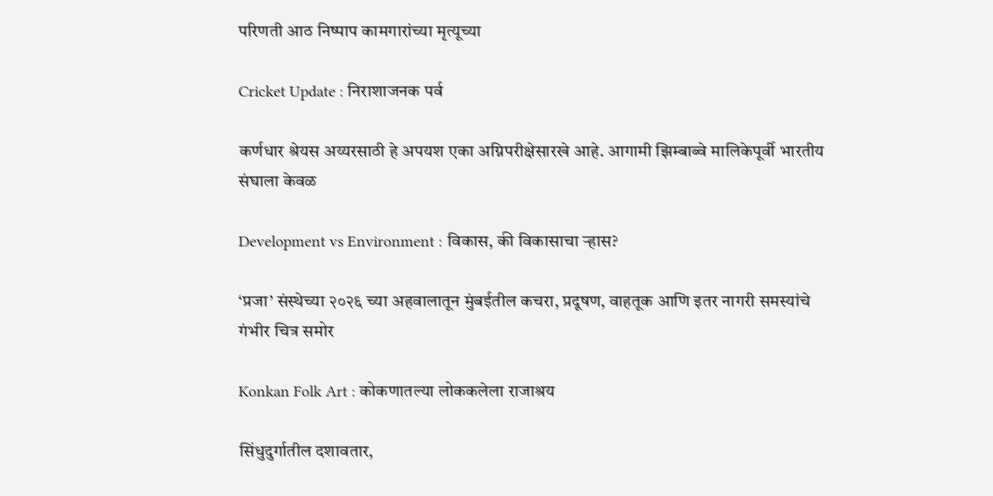परिणती आठ निष्पाप कामगारांच्या मृत्यूच्या

Cricket Update : निराशाजनक पर्व

कर्णधार श्रेयस अय्यरसाठी हे अपयश एका अग्निपरीक्षेसारखे आहे. आगामी झिम्बाब्वे मालिकेपूर्वी भारतीय संघाला केवळ

Development vs Environment : विकास, की विकासाचा ऱ्हास?

‘प्रजा’ संस्थेच्या २०२६ च्या अहवालातून मुंबईतील कचरा, प्रदूषण, वाहतूक आणि इतर नागरी समस्यांचे गंभीर चित्र समोर

Konkan Folk Art : कोकणातल्या लोककलेला राजाश्रय

सिंधुदुर्गातील दशावतार,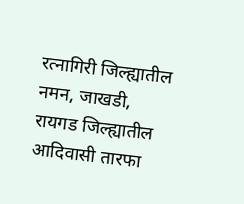रत्नागिरी जिल्ह्यातील नमन, जाखडी, रायगड जिल्ह्यातील आदिवासी तारफा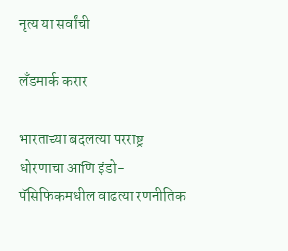नृत्य या सर्वांची

लँडमार्क करार

भारताच्या बदलत्या परराष्ट्र धोरणाचा आणि इंडो-पॅसिफिकमधील वाढत्या रणनीतिक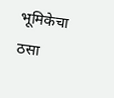भूमिकेचा ठसा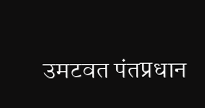उमटवत पंतप्रधान